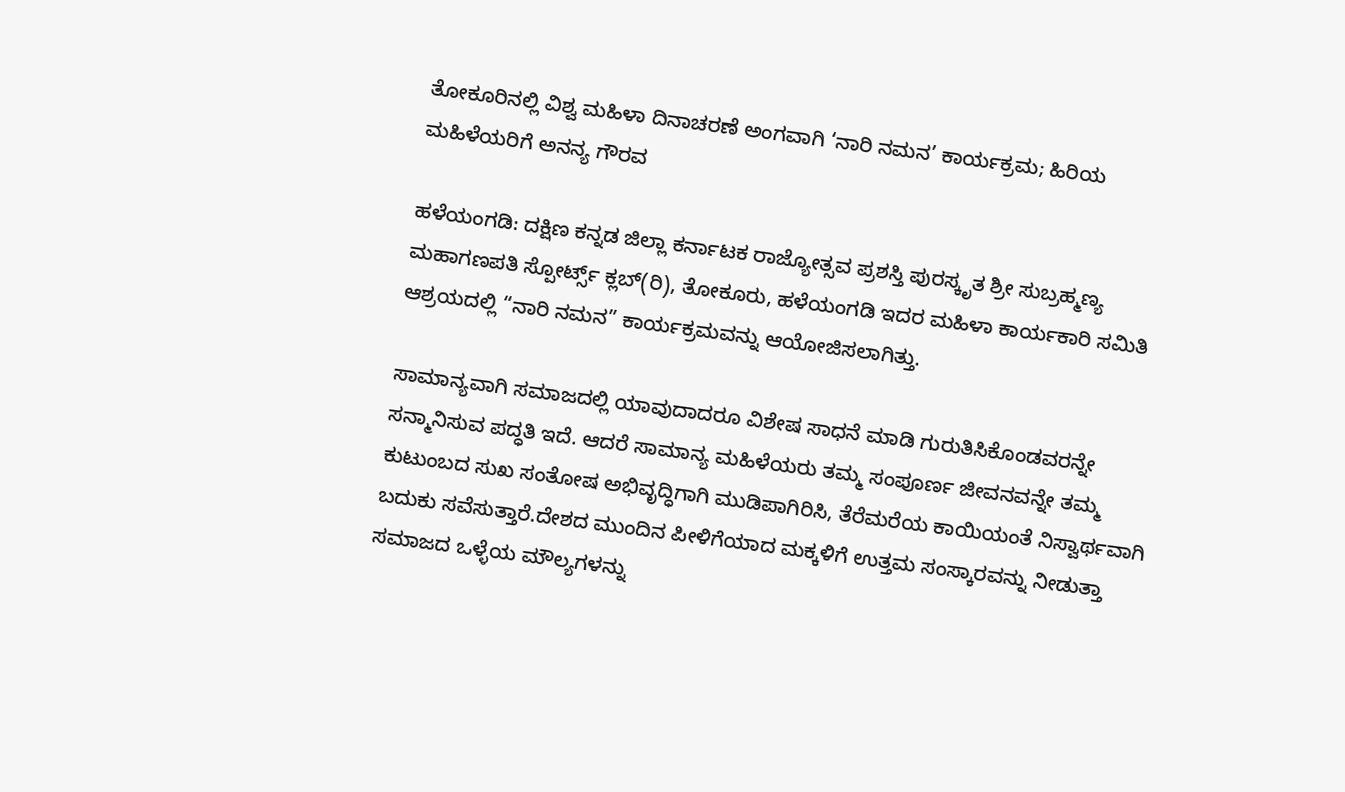ತೋಕೂರಿನಲ್ಲಿ ವಿಶ್ವ ಮಹಿಳಾ ದಿನಾಚರಣೆ ಅಂಗವಾಗಿ ‘ನಾರಿ ನಮನ’ ಕಾರ್ಯಕ್ರಮ; ಹಿರಿಯ ಮಹಿಳೆಯರಿಗೆ ಅನನ್ಯ ಗೌರವ

ಹಳೆಯಂಗಡಿ: ದಕ್ಷಿಣ ಕನ್ನಡ ಜಿಲ್ಲಾ ಕರ್ನಾಟಕ ರಾಜ್ಯೋತ್ಸವ ಪ್ರಶಸ್ತಿ ಪುರಸ್ಕೃತ ಶ್ರೀ ಸುಬ್ರಹ್ಮಣ್ಯ ಮಹಾಗಣಪತಿ ಸ್ಪೋರ್ಟ್ಸ್ ಕ್ಲಬ್(ರಿ), ತೋಕೂರು, ಹಳೆಯಂಗಡಿ ಇದರ ಮಹಿಳಾ ಕಾರ್ಯಕಾರಿ ಸಮಿತಿ ಆಶ್ರಯದಲ್ಲಿ “ನಾರಿ ನಮನ” ಕಾರ್ಯಕ್ರಮವನ್ನು ಆಯೋಜಿಸಲಾಗಿತ್ತು.

ಸಾಮಾನ್ಯವಾಗಿ ಸಮಾಜದಲ್ಲಿ ಯಾವುದಾದರೂ ವಿಶೇಷ ಸಾಧನೆ ಮಾಡಿ ಗುರುತಿಸಿಕೊಂಡವರನ್ನೇ ಸನ್ಮಾನಿಸುವ ಪದ್ಧತಿ ಇದೆ. ಆದರೆ ಸಾಮಾನ್ಯ ಮಹಿಳೆಯರು ತಮ್ಮ ಸಂಪೂರ್ಣ ಜೀವನವನ್ನೇ ತಮ್ಮ ಕುಟುಂಬದ ಸುಖ ಸಂತೋಷ ಅಭಿವೃದ್ಧಿಗಾಗಿ ಮುಡಿಪಾಗಿರಿಸಿ, ತೆರೆಮರೆಯ ಕಾಯಿಯಂತೆ ನಿಸ್ವಾರ್ಥವಾಗಿ ಬದುಕು ಸವೆಸುತ್ತಾರೆ.ದೇಶದ ಮುಂದಿನ ಪೀಳಿಗೆಯಾದ ಮಕ್ಕಳಿಗೆ ಉತ್ತಮ ಸಂಸ್ಕಾರವನ್ನು ನೀಡುತ್ತಾ ಸಮಾಜದ ಒಳ್ಳೆಯ ಮೌಲ್ಯಗಳನ್ನು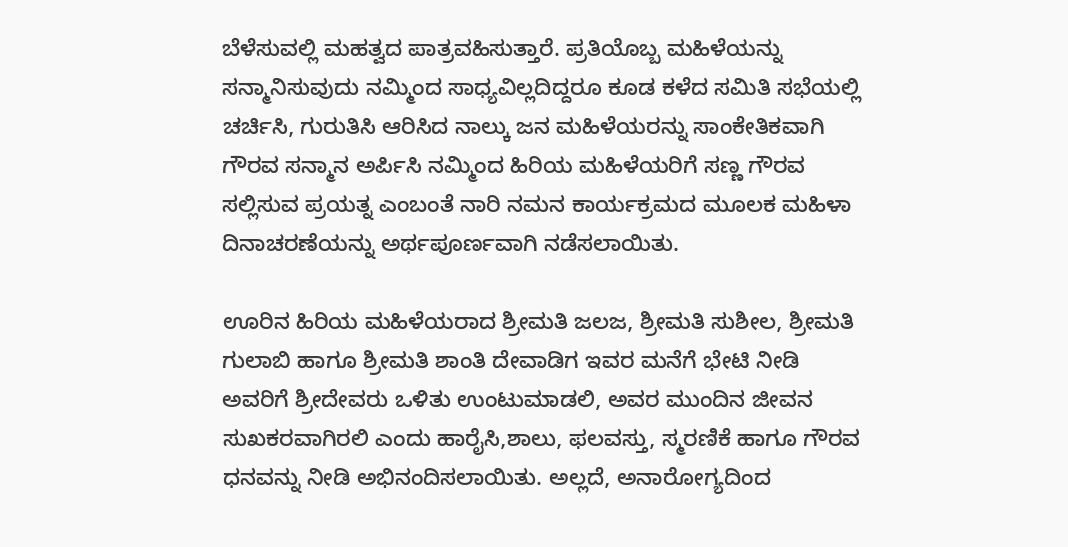ಬೆಳೆಸುವಲ್ಲಿ ಮಹತ್ವದ ಪಾತ್ರವಹಿಸುತ್ತಾರೆ. ಪ್ರತಿಯೊಬ್ಬ ಮಹಿಳೆಯನ್ನು ಸನ್ಮಾನಿಸುವುದು ನಮ್ಮಿಂದ ಸಾಧ್ಯವಿಲ್ಲದಿದ್ದರೂ ಕೂಡ ಕಳೆದ ಸಮಿತಿ ಸಭೆಯಲ್ಲಿ ಚರ್ಚಿಸಿ, ಗುರುತಿಸಿ ಆರಿಸಿದ ನಾಲ್ಕು ಜನ ಮಹಿಳೆಯರನ್ನು ಸಾಂಕೇತಿಕವಾಗಿ ಗೌರವ ಸನ್ಮಾನ ಅರ್ಪಿಸಿ ನಮ್ಮಿಂದ ಹಿರಿಯ ಮಹಿಳೆಯರಿಗೆ ಸಣ್ಣ ಗೌರವ ಸಲ್ಲಿಸುವ ಪ್ರಯತ್ನ ಎಂಬಂತೆ ನಾರಿ ನಮನ ಕಾರ್ಯಕ್ರಮದ ಮೂಲಕ ಮಹಿಳಾ ದಿನಾಚರಣೆಯನ್ನು ಅರ್ಥಪೂರ್ಣವಾಗಿ ನಡೆಸಲಾಯಿತು.

ಊರಿನ ಹಿರಿಯ ಮಹಿಳೆಯರಾದ ಶ್ರೀಮತಿ ಜಲಜ, ಶ್ರೀಮತಿ ಸುಶೀಲ, ಶ್ರೀಮತಿ ಗುಲಾಬಿ ಹಾಗೂ ಶ್ರೀಮತಿ ಶಾಂತಿ ದೇವಾಡಿಗ ಇವರ ಮನೆಗೆ ಭೇಟಿ ನೀಡಿ ಅವರಿಗೆ ಶ್ರೀದೇವರು ಒಳಿತು ಉಂಟುಮಾಡಲಿ, ಅವರ ಮುಂದಿನ ಜೀವನ ಸುಖಕರವಾಗಿರಲಿ ಎಂದು ಹಾರೈಸಿ,ಶಾಲು, ಫಲವಸ್ತು, ಸ್ಮರಣಿಕೆ ಹಾಗೂ ಗೌರವ ಧನವನ್ನು ನೀಡಿ ಅಭಿನಂದಿಸಲಾಯಿತು. ಅಲ್ಲದೆ, ಅನಾರೋಗ್ಯದಿಂದ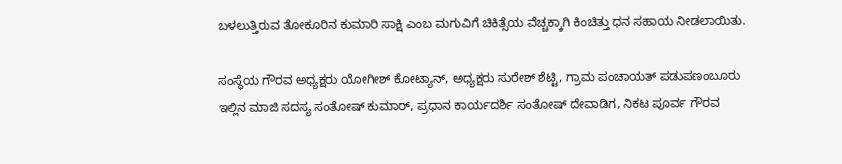ಬಳಲುತ್ತಿರುವ ತೋಕೂರಿನ ಕುಮಾರಿ ಸಾಕ್ಷಿ ಎಂಬ ಮಗುವಿಗೆ ಚಿಕಿತ್ಸೆಯ ವೆಚ್ಚಕ್ಕಾಗಿ ಕಿಂಚಿತ್ತು ಧನ ಸಹಾಯ ನೀಡಲಾಯಿತು.

ಸಂಸ್ಥೆಯ ಗೌರವ ಅಧ್ಯಕ್ಷರು ಯೋಗೀಶ್ ಕೋಟ್ಯಾನ್, ಅಧ್ಯಕ್ಷರು ಸುರೇಶ್ ಶೆಟ್ಟಿ, ಗ್ರಾಮ ಪಂಚಾಯತ್ ಪಡುಪಣಂಬೂರು ಇಲ್ಲಿನ ಮಾಜಿ ಸದಸ್ಯ ಸಂತೋಷ್ ಕುಮಾರ್, ಪ್ರಧಾನ ಕಾರ್ಯದರ್ಶಿ ಸಂತೋಷ್ ದೇವಾಡಿಗ, ನಿಕಟ ಪೂರ್ವ ಗೌರವ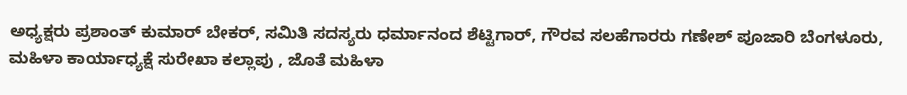ಅಧ್ಯಕ್ಷರು ಪ್ರಶಾಂತ್ ಕುಮಾರ್ ಬೇಕರ್, ಸಮಿತಿ ಸದಸ್ಯರು ಧರ್ಮಾನಂದ ಶೆಟ್ಟಿಗಾರ್, ಗೌರವ ಸಲಹೆಗಾರರು ಗಣೇಶ್ ಪೂಜಾರಿ ಬೆಂಗಳೂರು, ಮಹಿಳಾ ಕಾರ್ಯಾಧ್ಯಕ್ಷೆ ಸುರೇಖಾ ಕಲ್ಲಾಪು , ಜೊತೆ ಮಹಿಳಾ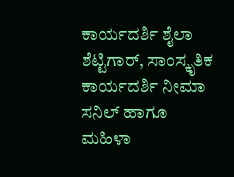ಕಾರ್ಯದರ್ಶಿ ಶೈಲಾ ಶೆಟ್ಟಿಗಾರ್, ಸಾಂಸ್ಕೃತಿಕ ಕಾರ್ಯದರ್ಶಿ ನೀಮಾ ಸನಿಲ್ ಹಾಗೂ ಮಹಿಳಾ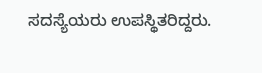ಸದಸ್ಯೆಯರು ಉಪಸ್ಥಿತರಿದ್ದರು.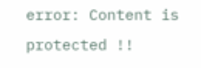error: Content is protected !!